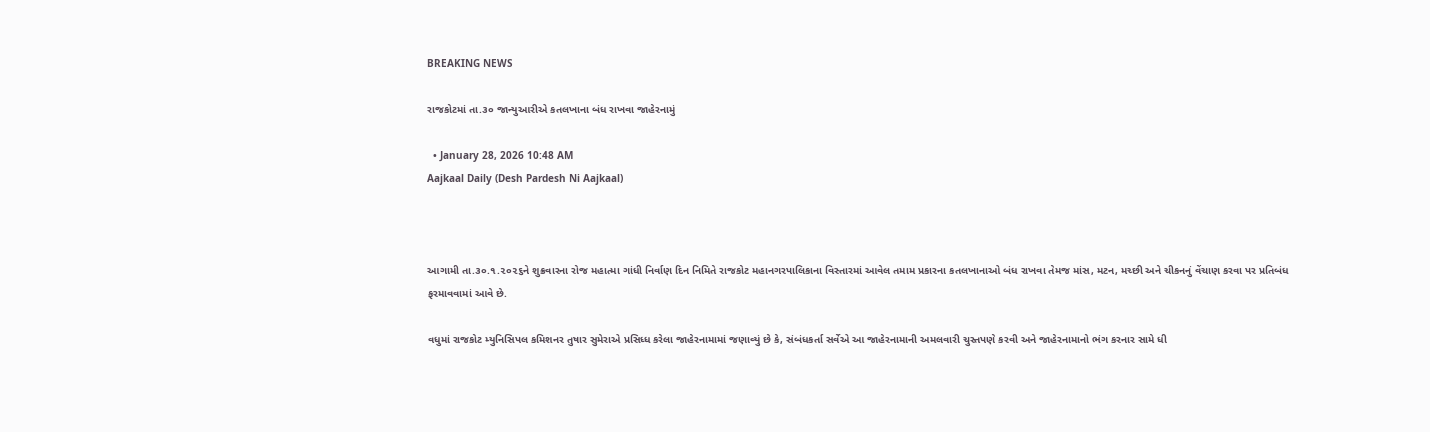BREAKING NEWS

રાજકોટમાં તા.૩૦ જાન્યુઆરીએ કતલખાના બંધ રાખવા જાહેરનામું

  • January 28, 2026 10:48 AM
Aajkaal Daily (Desh Pardesh Ni Aajkaal)



આગામી તા.૩૦.૧.૨૦૨૬ને શુક્રવારના રોજ મહાત્મા ગાંધી નિર્વાણ દિન નિમિતે રાજકોટ મહાનગરપાલિકાના વિસ્તારમાં આવેલ તમામ પ્રકારના કતલખાનાઓ બંધ રાખવા તેમજ માંસ, મટન, મચ્છી અને ચીકનનું વેંચાણ કરવા પર પ્રતિબંધ ફરમાવવામાં આવે છે.

વધુમાં રાજકોટ મ્યુનિસિપલ કમિશનર તુષાર સુમેરાએ પ્રસિધ્ધ કરેલા જાહેરનામામાં જણાવ્યું છે કે, સંબંધકર્તા સર્વેએ આ જાહેરનામાની અમલવારી ચુસ્તપણે કરવી અને જાહેરનામાનો ભંગ કરનાર સામે ધી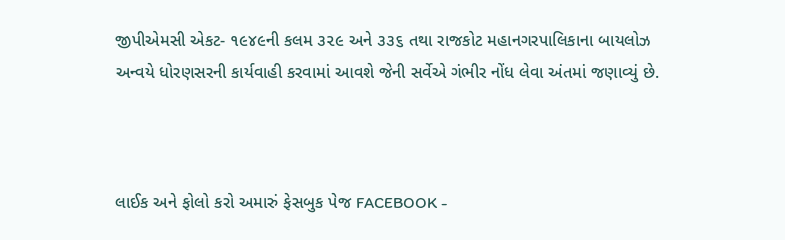જીપીએમસી એકટ- ૧૯૪૯ની કલમ ૩૨૯ અને ૩૩૬ તથા રાજકોટ મહાનગરપાલિકાના બાયલોઝ અન્વયે ધોરણસરની કાર્યવાહી કરવામાં આવશે જેની સર્વેએ ગંભીર નોંધ લેવા અંતમાં જણાવ્યું છે.



લાઈક અને ફોલો કરો અમારું ફેસબુક પેજ FACEBOOK -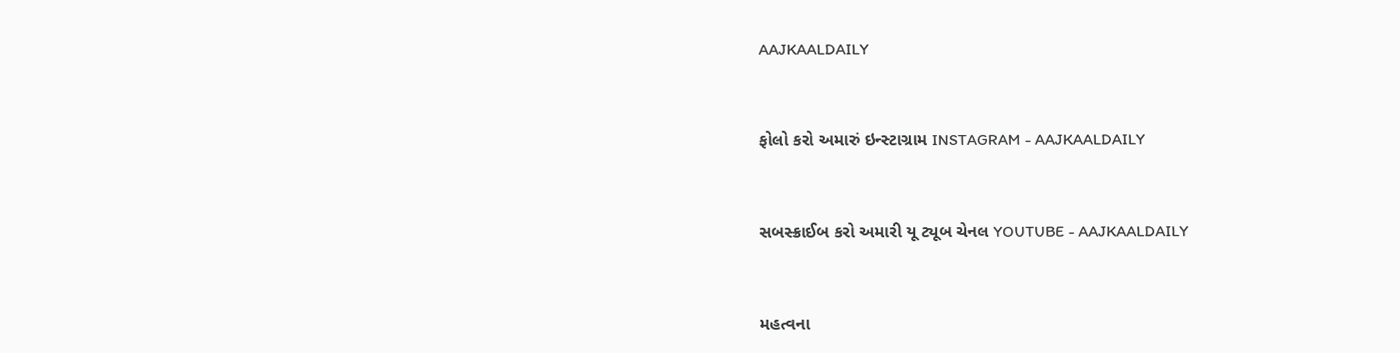AAJKAALDAILY


ફોલો કરો અમારું ઇન્સ્ટાગ્રામ INSTAGRAM - AAJKAALDAILY


સબસ્ક્રાઈબ કરો અમારી યૂ ટ્યૂબ ચેનલ YOUTUBE - AAJKAALDAILY


મહત્વના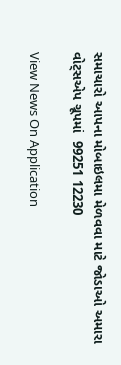સમાચારો આપના મોબાઇલમા મેળવવા માટે જોડાઓ અમારા વોટ્સએપ ગ્રૂપમાં  99251 12230

View News On Application